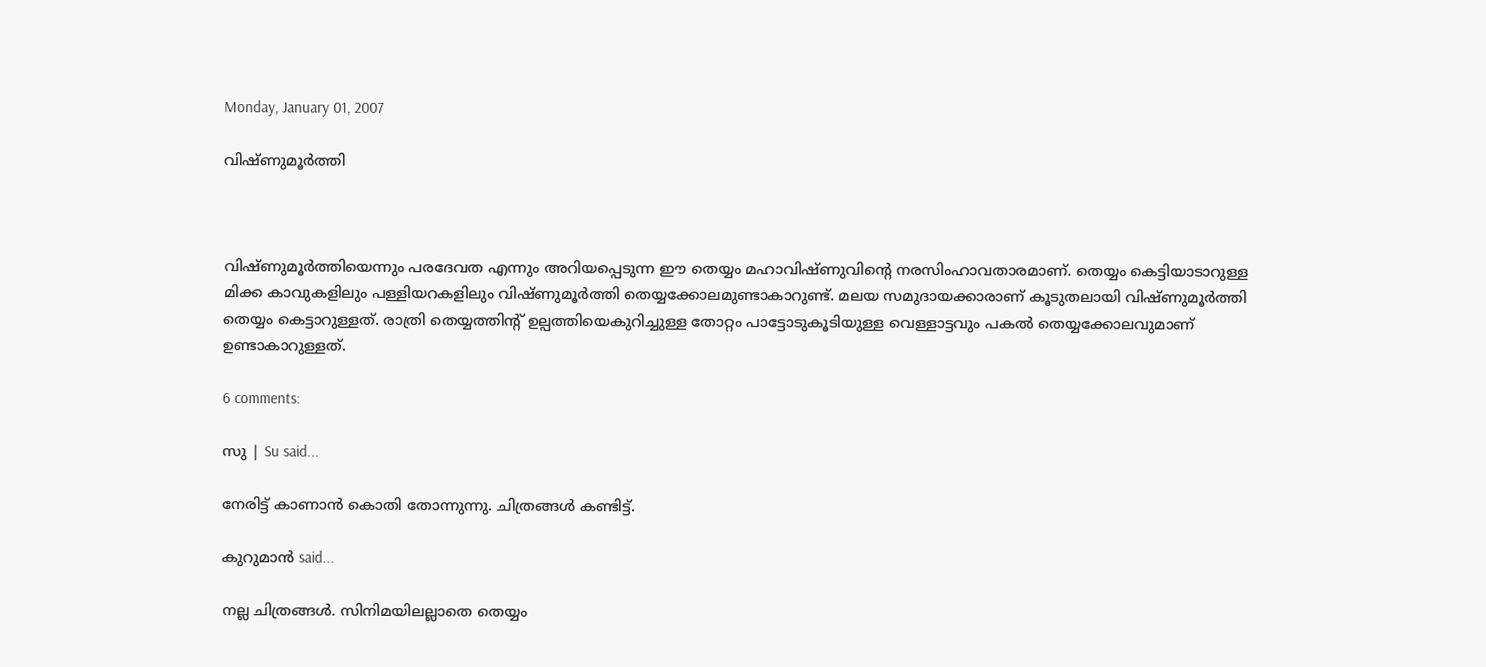Monday, January 01, 2007

വിഷ്ണുമൂര്‍ത്തി



വിഷ്ണുമൂര്‍ത്തിയെന്നും പരദേവത എന്നും അറിയപ്പെടുന്ന ഈ തെയ്യം മഹാവിഷ്ണുവിന്റെ നരസിംഹാവതാരമാണ്. തെയ്യം കെട്ടിയാടാറുള്ള മിക്ക കാവുകളിലും പള്ളിയറകളിലും വിഷ്ണുമൂര്‍ത്തി തെയ്യക്കോലമുണ്ടാകാറുണ്ട്. മലയ സമുദായക്കാരാണ് കൂടുതലായി വിഷ്ണുമൂര്‍ത്തി തെയ്യം കെട്ടാറുള്ളത്. രാത്രി തെയ്യത്തിന്റ് ഉല്പത്തിയെകുറിച്ചുള്ള തോറ്റം പാട്ടോടുകൂടിയുള്ള വെള്ളാട്ടവും പകല്‍ തെയ്യക്കോലവുമാണ് ഉണ്ടാകാറുള്ളത്.

6 comments:

സു | Su said...

നേരിട്ട് കാണാന്‍ കൊതി തോന്നുന്നു. ചിത്രങ്ങള്‍ കണ്ടിട്ട്.

കുറുമാന്‍ said...

നല്ല ചിത്രങ്ങള്‍. സിനിമയിലല്ലാതെ തെയ്യം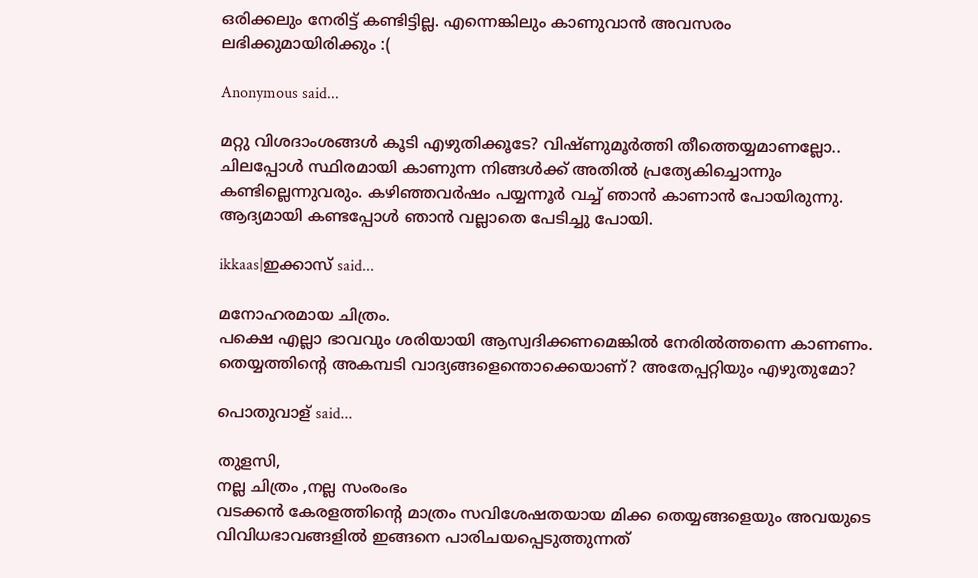ഒരിക്കലും നേരിട്ട് കണ്ടിട്ടില്ല. എന്നെങ്കിലും കാണുവാന്‍ അവസരം ലഭിക്കുമായിരിക്കും :(

Anonymous said...

മറ്റു വിശദാംശങ്ങള്‍ കൂടി എഴുതിക്കൂടേ? വിഷ്ണുമൂര്‍ത്തി തീത്തെയ്യമാണല്ലോ.. ചിലപ്പോള്‍ സ്ഥിരമായി കാണുന്ന നിങ്ങള്‍ക്ക് അതില്‍ പ്രത്യേകിച്ചൊന്നും കണ്ടില്ലെന്നുവരും. കഴിഞ്ഞവര്‍ഷം പയ്യന്നൂര്‍ വച്ച് ഞാന്‍ കാണാന്‍ പോയിരുന്നു. ആദ്യമായി കണ്ടപ്പോള്‍ ഞാന്‍ വല്ലാതെ പേടിച്ചു പോയി.

ikkaas|ഇക്കാസ് said...

മനോഹരമായ ചിത്രം.
പക്ഷെ എല്ലാ ഭാവവും ശരിയായി ആസ്വദിക്കണമെങ്കില്‍ നേരില്‍ത്തന്നെ കാണണം.
തെയ്യത്തിന്റെ അകമ്പടി വാദ്യങ്ങളെന്തൊക്കെയാണ്? അതേപ്പറ്റിയും എഴുതുമോ?

പൊതുവാള് said...

തുളസി,
നല്ല ചിത്രം ,നല്ല സംരംഭം
വടക്കന്‍ കേരളത്തിന്റെ മാത്രം സവിശേഷതയായ മിക്ക തെയ്യങ്ങളെയും അവയുടെ വിവിധഭാവങ്ങളില്‍ ഇങ്ങനെ പാരിചയപ്പെടുത്തുന്നത്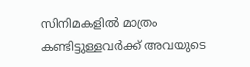സിനിമകളില്‍ മാത്രം കണ്ടിട്ടുള്ളവര്‍ക്ക് അവയുടെ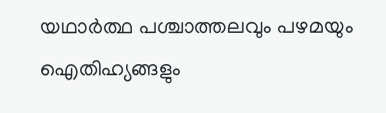യഥാര്‍ത്ഥ പശ്ചാത്തലവും പഴമയും ഐതിഹ്യങ്ങളും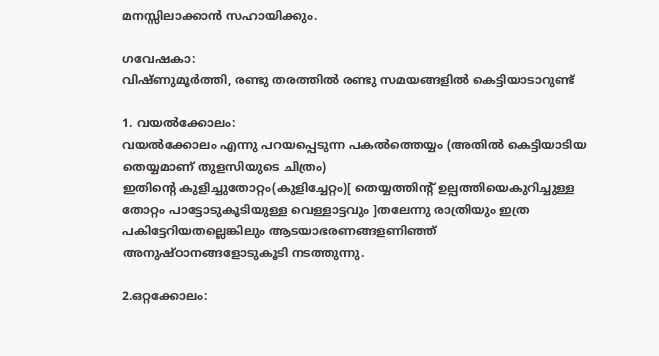മനസ്സിലാക്കാന്‍ സഹായിക്കും.

ഗവേഷകാ:
വിഷ്ണുമൂര്‍ത്തി, രണ്ടു തരത്തില്‍ രണ്ടു സമയങ്ങളില്‍ കെട്ടിയാടാറുണ്ട്

1. വയല്‍ക്കോലം:
വയല്‍ക്കോലം എന്നു പറയപ്പെടുന്ന പകല്‍ത്തെയ്യം (അതില്‍ കെട്ടിയാടിയ തെയ്യമാണ് തുളസിയുടെ ചിത്രം)
ഇതിന്റെ കുളിച്ചുതോറ്റം(കുളിച്ചേറ്റം)[ തെയ്യത്തിന്റ് ഉല്പത്തിയെകുറിച്ചുള്ള തോറ്റം പാട്ടോടുകൂടിയുള്ള വെള്ളാട്ടവും ]തലേന്നു രാത്രിയും ഇത്ര പകിട്ടേറിയതല്ലെങ്കിലും ആടയാഭരണങ്ങളണിഞ്ഞ് അനുഷ്ഠാനങ്ങളോടുകൂടി നടത്തുന്നു.

2.ഒറ്റക്കോലം: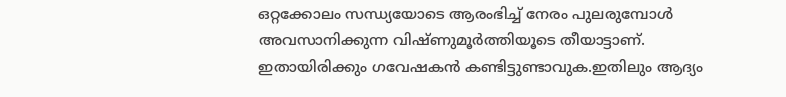ഒറ്റക്കോലം സന്ധ്യയോടെ ആരംഭിച്ച് നേരം പുലരുമ്പോള്‍ അവസാനിക്കുന്ന വിഷ്ണുമൂര്‍ത്തിയൂടെ തീയാട്ടാണ്. ഇതായിരിക്കും ഗവേഷകന്‍ കണ്ടിട്ടുണ്ടാവുക.ഇതിലും ആദ്യം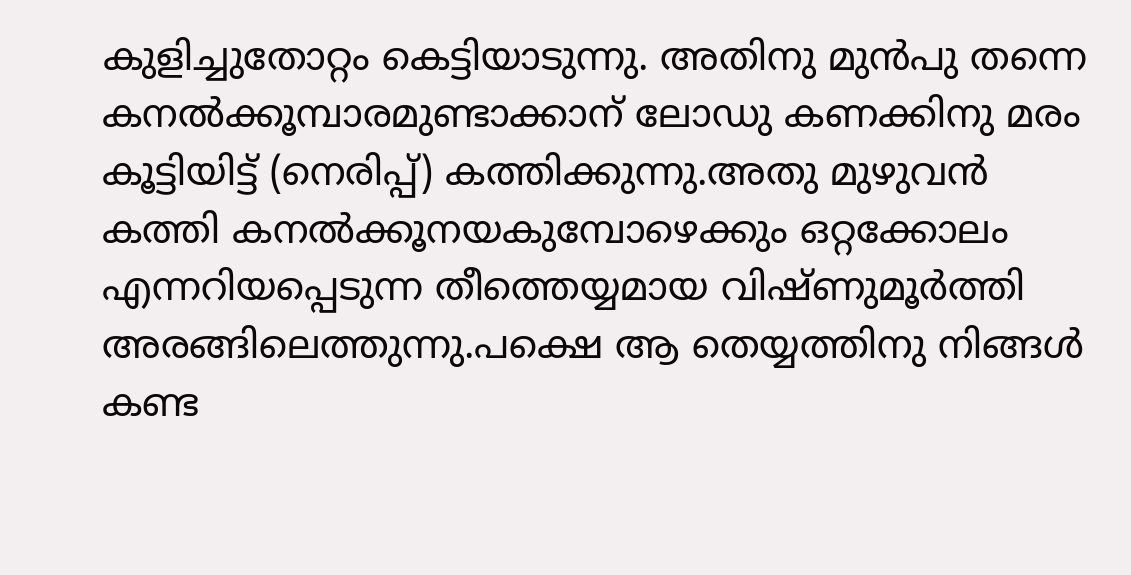കുളിച്ചുതോറ്റം കെട്ടിയാടുന്നു. അതിനു മുന്‍പു തന്നെ കനല്‍ക്കൂമ്പാരമുണ്ടാക്കാന് ലോഡു കണക്കിനു മരം കൂട്ടിയിട്ട് (നെരിപ്പ്) കത്തിക്കുന്നു.അതു മുഴുവന്‍ കത്തി കനല്‍ക്കൂനയകുമ്പോഴെക്കും ഒറ്റക്കോലം എന്നറിയപ്പെടുന്ന തീത്തെയ്യമായ വിഷ്ണുമൂര്‍ത്തി അരങ്ങിലെത്തുന്നു.പക്ഷെ ആ തെയ്യത്തിനു നിങ്ങള്‍ കണ്ട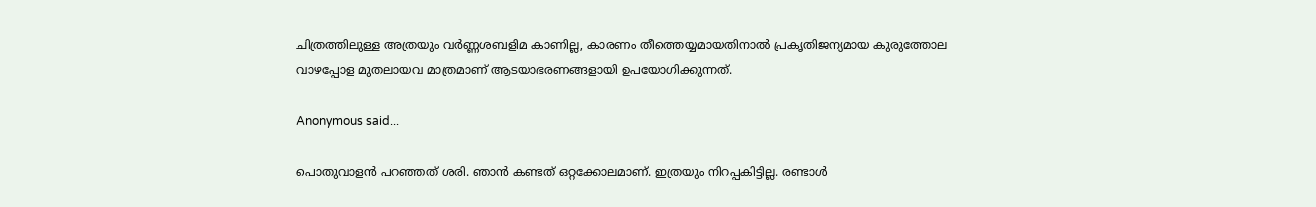ചിത്രത്തിലുള്ള അത്രയും വര്‍ണ്ണശബളിമ കാണില്ല, കാരണം തീത്തെയ്യമായതിനാല്‍ പ്രകൃതിജന്യമായ കുരുത്തോല വാഴപ്പോള മുതലായവ മാത്രമാണ് ആടയാഭരണങ്ങളായി ഉപയോഗിക്കുന്നത്.

Anonymous said...

പൊതുവാളന്‍ പറഞ്ഞത് ശരി. ഞാന്‍ കണ്ടത് ഒറ്റക്കോലമാണ്. ഇത്രയും നിറപ്പകിട്ടില്ല. രണ്ടാള്‍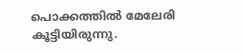പൊക്കത്തില്‍ മേലേരി കൂട്ടിയിരുന്നു.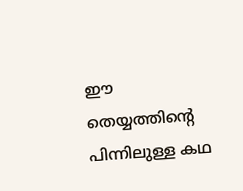ഈ തെയ്യത്തിന്‍റെ പിന്നിലുള്ള കഥ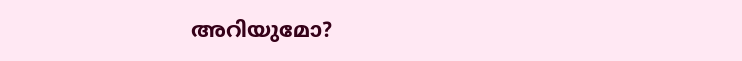അറിയുമോ?